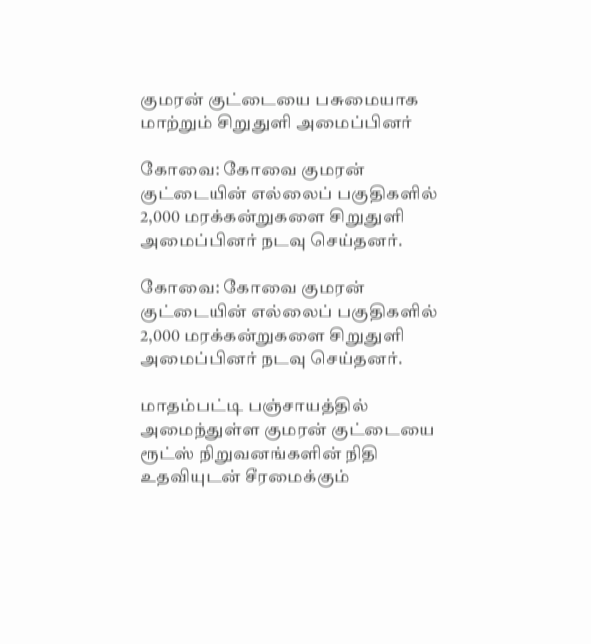குமரன் குட்டையை பசுமையாக மாற்றும் சிறுதுளி அமைப்பினர்

கோவை: கோவை குமரன் குட்டையின் எல்லைப் பகுதிகளில் 2,000 மரக்கன்றுகளை சிறுதுளி அமைப்பினர் நடவு செய்தனர்.

கோவை: கோவை குமரன் குட்டையின் எல்லைப் பகுதிகளில் 2,000 மரக்கன்றுகளை சிறுதுளி அமைப்பினர் நடவு செய்தனர்.

மாதம்பட்டி பஞ்சாயத்தில் அமைந்துள்ள குமரன் குட்டையை ரூட்ஸ் நிறுவனங்களின் நிதி உதவியுடன் சீரமைக்கும்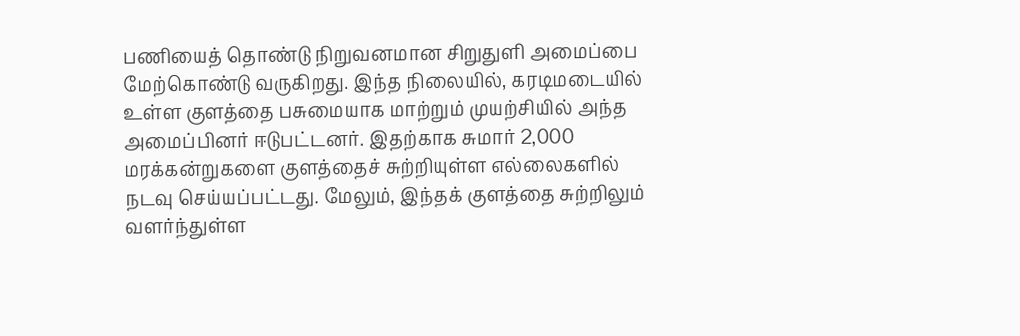பணியைத் தொண்டு நிறுவனமான சிறுதுளி அமைப்பை மேற்கொண்டு வருகிறது. இந்த நிலையில், கரடிமடையில் உள்ள குளத்தை பசுமையாக மாற்றும் முயற்சியில் அந்த அமைப்பினர் ஈடுபட்டனர். இதற்காக சுமார் 2,000 மரக்கன்றுகளை குளத்தைச் சுற்றியுள்ள எல்லைகளில் நடவு செய்யப்பட்டது. மேலும், இந்தக் குளத்தை சுற்றிலும் வளர்ந்துள்ள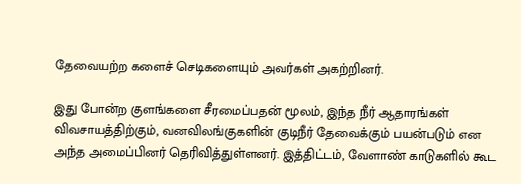தேவையற்ற களைச் செடிகளையும் அவர்கள் அகற்றினர்.

இது போன்ற குளங்களை சீரமைப்பதன் மூலம், இந்த நீர் ஆதாரங்கள் விவசாயத்திற்கும், வனவிலங்குகளின் குடிநீர் தேவைக்கும் பயன்படும் என அந்த அமைப்பினர் தெரிவித்துள்ளனர். இத்திட்டம், வேளாண் காடுகளில் கூட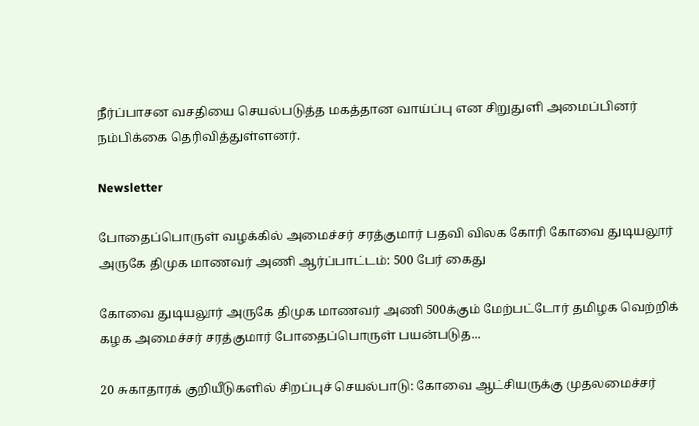நீர்ப்பாசன வசதியை செயல்படுத்த மகத்தான வாய்ப்பு என சிறுதுளி அமைப்பினர் நம்பிக்கை தெரிவித்துள்ளனர்.

Newsletter

போதைப்பொருள் வழக்கில் அமைச்சர் சரத்குமார் பதவி விலக கோரி கோவை துடியலூர் அருகே திமுக மாணவர் அணி ஆர்ப்பாட்டம்: 500 பேர் கைது

கோவை துடியலூர் அருகே திமுக மாணவர் அணி 500க்கும் மேற்பட்டோர் தமிழக வெற்றிக் கழக அமைச்சர் சரத்குமார் போதைப்பொருள் பயன்படுத...

20 சுகாதாரக் குறியீடுகளில் சிறப்புச் செயல்பாடு: கோவை ஆட்சியருக்கு முதலமைச்சர்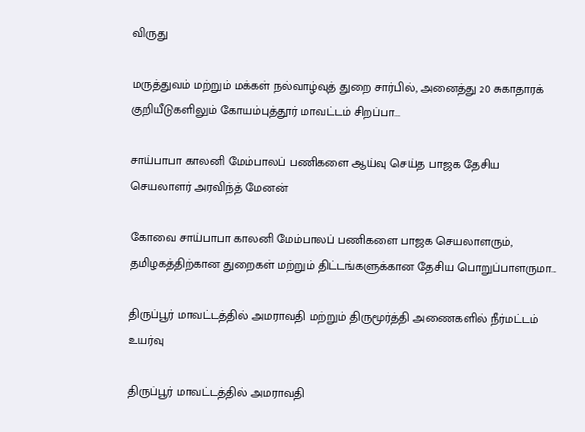விருது

மருத்துவம் மற்றும் மக்கள் நல்வாழ்வுத் துறை சார்பில், அனைத்து 20 சுகாதாரக் குறியீடுகளிலும் கோயம்புத்தூர் மாவட்டம் சிறப்பா...

சாய்பாபா காலனி மேம்பாலப் பணிகளை ஆய்வு செய்த பாஜக தேசிய செயலாளர் அரவிந்த் மேனன்

கோவை சாய்பாபா காலனி மேம்பாலப் பணிகளை பாஜக செயலாளரும், தமிழகத்திற்கான துறைகள் மற்றும் திட்டங்களுக்கான தேசிய பொறுப்பாளருமா...

திருப்பூர் மாவட்டத்தில் அமராவதி மற்றும் திருமூர்த்தி அணைகளில் நீர்மட்டம் உயர்வு

திருப்பூர் மாவட்டத்தில் அமராவதி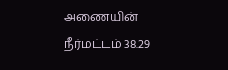அணையின் நீர்மட்டம் 38.29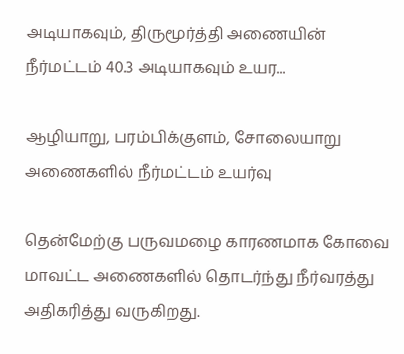அடியாகவும், திருமூர்த்தி அணையின் நீர்மட்டம் 40.3 அடியாகவும் உயர...

ஆழியாறு, பரம்பிக்குளம், சோலையாறு அணைகளில் நீர்மட்டம் உயர்வு

தென்மேற்கு பருவமழை காரணமாக கோவை மாவட்ட அணைகளில் தொடர்ந்து நீர்வரத்து அதிகரித்து வருகிறது.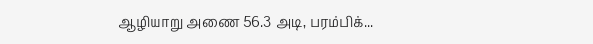ஆழியாறு அணை 56.3 அடி, பரம்பிக்...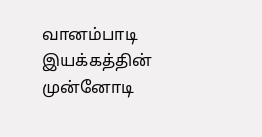வானம்பாடி இயக்கத்தின் முன்னோடி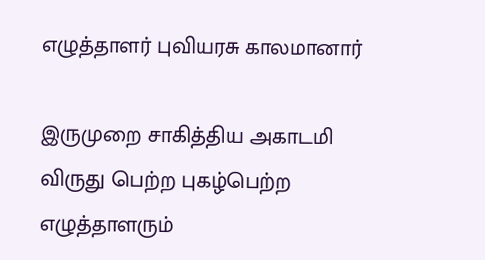எழுத்தாளர் புவியரசு காலமானார்

இருமுறை சாகித்திய அகாடமி விருது பெற்ற புகழ்பெற்ற எழுத்தாளரும்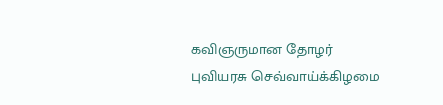கவிஞருமான தோழர் புவியரசு செவ்வாய்க்கிழமை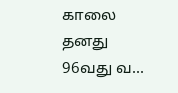காலை தனது 96வது வ...